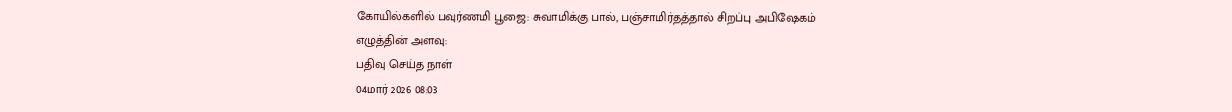கோயில்களில் பவுர்ணமி பூஜை: சுவாமிக்கு பால், பஞ்சாமிர்தத்தால் சிறப்பு அபிஷேகம்
எழுத்தின் அளவு:
பதிவு செய்த நாள்
04மார் 2026 08:03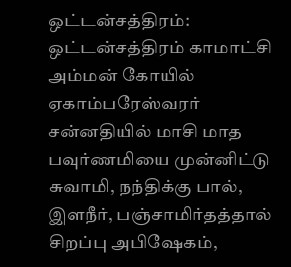ஒட்டன்சத்திரம்: ஒட்டன்சத்திரம் காமாட்சி அம்மன் கோயில் ஏகாம்பரேஸ்வரர் சன்னதியில் மாசி மாத பவுர்ணமியை முன்னிட்டு சுவாமி, நந்திக்கு பால், இளநீர், பஞ்சாமிர்தத்தால் சிறப்பு அபிஷேகம்,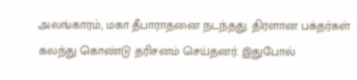அலங்காரம், மகா தீபாராதனை நடந்தது. திரளான பக்தர்கள் கலந்து கொண்டு தரிசனம் செய்தனர். இதுபோல்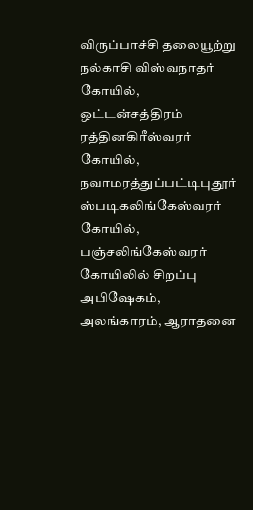விருப்பாச்சி தலையூற்று நல்காசி விஸ்வநாதர் கோயில், ஒட்டன்சத்திரம் ரத்தினகிரீஸ்வரர் கோயில், நவாமரத்துப்பட்டிபுதூர் ஸ்படிகலிங்கேஸ்வரர் கோயில், பஞ்சலிங்கேஸ்வரர் கோயிலில் சிறப்பு அபிஷேகம், அலங்காரம், ஆராதனை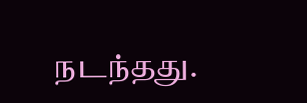நடந்தது.